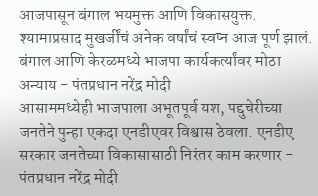आजपासून बंगाल भयमुक्त आणि विकासयुक्त. श्यामाप्रसाद मुखर्जींचं अनेक वर्षांचं स्वप्न आज पूर्ण झालं. बंगाल आणि केरळमध्ये भाजपा कार्यकर्त्यांवर मोठा अन्याय - पंतप्रधान नरेंद्र मोदी
आसाममध्येही भाजपाला अभूतपूर्व यश, पद्दुचेरीच्या जनतेने पुन्हा एकदा एनडीएवर विश्वास ठेवला. एनडीए सरकार जनतेच्या विकासासाठी निरंतर काम करणार - पंतप्रधान नरेंद्र मोदी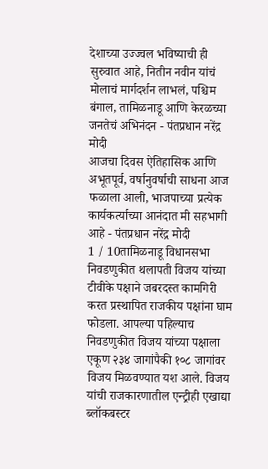देशाच्या उज्ज्वल भविष्याची ही सुरुवात आहे, नितीन नवीन यांचं मोलाचं मार्गदर्शन लाभलं, पश्चिम बंगाल, तामिळनाडू आणि केरळच्या जनतेचं अभिनंदन - पंतप्रधान नरेंद्र मोदी
आजचा दिवस ऐतिहासिक आणि अभूतपूर्व, वर्षानुवर्षाची साधना आज फळाला आली, भाजपाच्या प्रत्येक कार्यकर्त्याच्या आनंदात मी सहभागी आहे - पंतप्रधान नरेंद्र मोदी
1 / 10तामिळनाडू विधानसभा निवडणुकीत थलापती विजय यांच्या टीवीके पक्षाने जबरदस्त कामगिरी करत प्रस्थापित राजकीय पक्षांना घाम फोडला. आपल्या पहिल्याच निवडणुकीत विजय यांच्या पक्षाला एकूण २३४ जागांपैकी १०८ जागांवर विजय मिळवण्यात यश आले. विजय यांची राजकारणातील एन्ट्रीही एखाद्या ब्लॉकबस्टर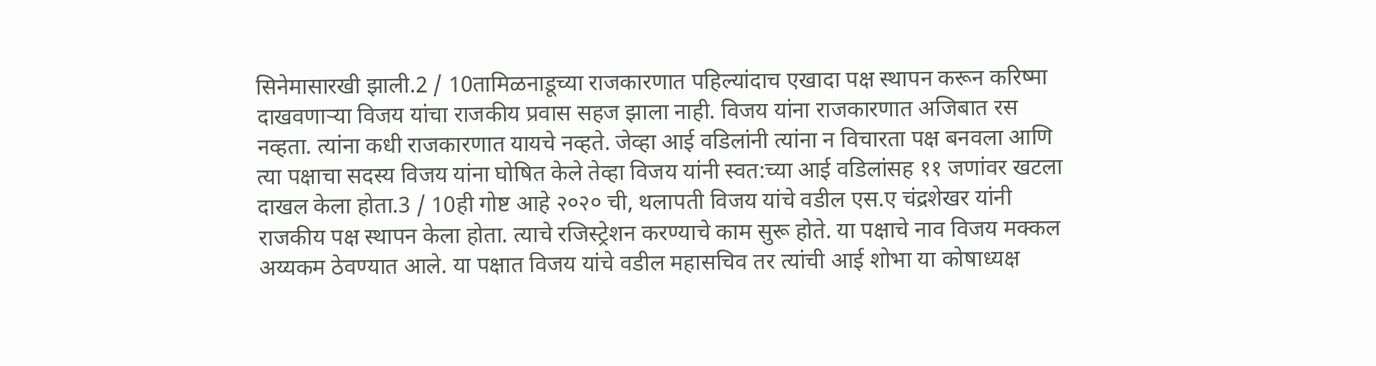सिनेमासारखी झाली.2 / 10तामिळनाडूच्या राजकारणात पहिल्यांदाच एखादा पक्ष स्थापन करून करिष्मा दाखवणाऱ्या विजय यांचा राजकीय प्रवास सहज झाला नाही. विजय यांना राजकारणात अजिबात रस नव्हता. त्यांना कधी राजकारणात यायचे नव्हते. जेव्हा आई वडिलांनी त्यांना न विचारता पक्ष बनवला आणि त्या पक्षाचा सदस्य विजय यांना घोषित केले तेव्हा विजय यांनी स्वत:च्या आई वडिलांसह ११ जणांवर खटला दाखल केला होता.3 / 10ही गोष्ट आहे २०२० ची, थलापती विजय यांचे वडील एस.ए चंद्रशेखर यांनी राजकीय पक्ष स्थापन केला होता. त्याचे रजिस्ट्रेशन करण्याचे काम सुरू होते. या पक्षाचे नाव विजय मक्कल अय्यकम ठेवण्यात आले. या पक्षात विजय यांचे वडील महासचिव तर त्यांची आई शोभा या कोषाध्यक्ष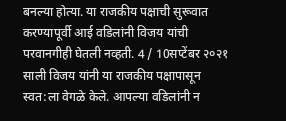बनल्या होत्या. या राजकीय पक्षाची सुरूवात करण्यापूर्वी आई वडिलांनी विजय यांची परवानगीही घेतली नव्हती. 4 / 10सप्टेंबर २०२१ साली विजय यांनी या राजकीय पक्षापासून स्वत:ला वेगळे केले. आपल्या वडिलांनी न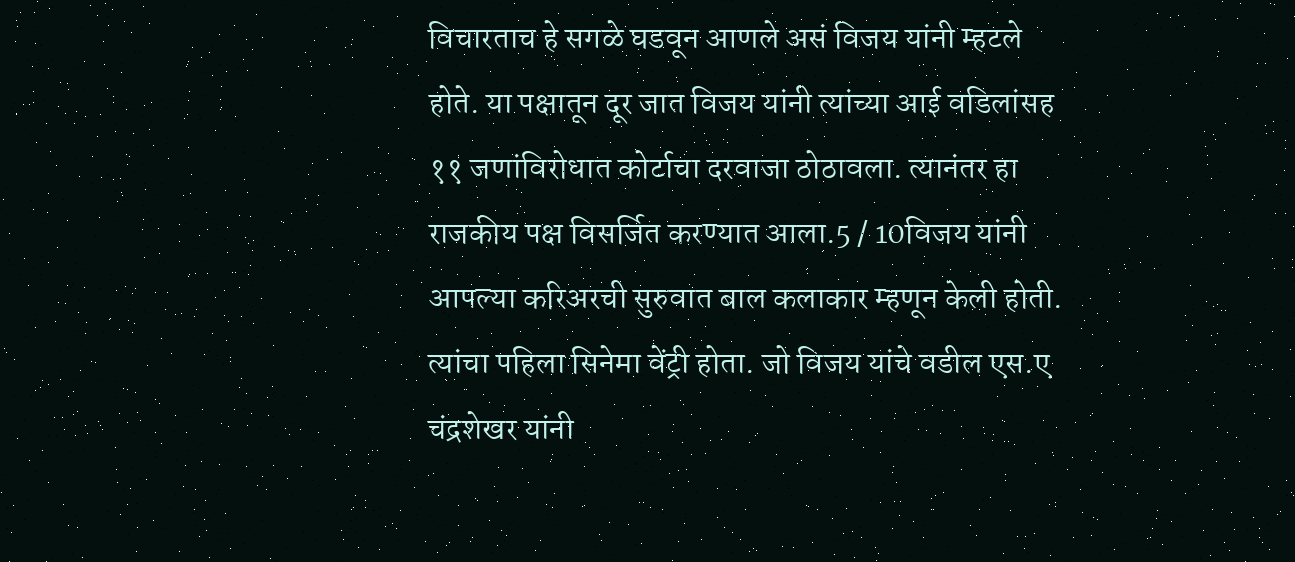विचारताच हे सगळे घडवून आणले असं विजय यांनी म्हटले होते. या पक्षातून दूर जात विजय यांनी त्यांच्या आई वडिलांसह ११ जणांविरोधात कोर्टाचा दरवाजा ठोठावला. त्यानंतर हा राजकीय पक्ष विसर्जित करण्यात आला.5 / 10विजय यांनी आपल्या करिअरची सुरुवात बाल कलाकार म्हणून केली होती. त्यांचा पहिला सिनेमा वेंट्री होता. जो विजय यांचे वडील एस.ए चंद्रशेखर यांनी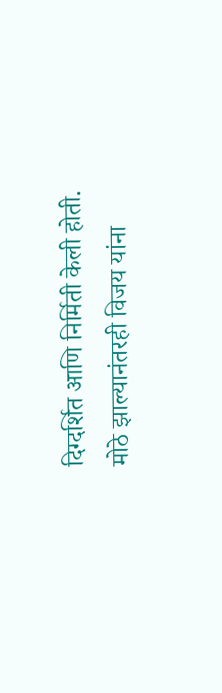दिग्दर्शित आणि निर्मिती केली होती. मोठे झाल्यानंतरही विजय यांना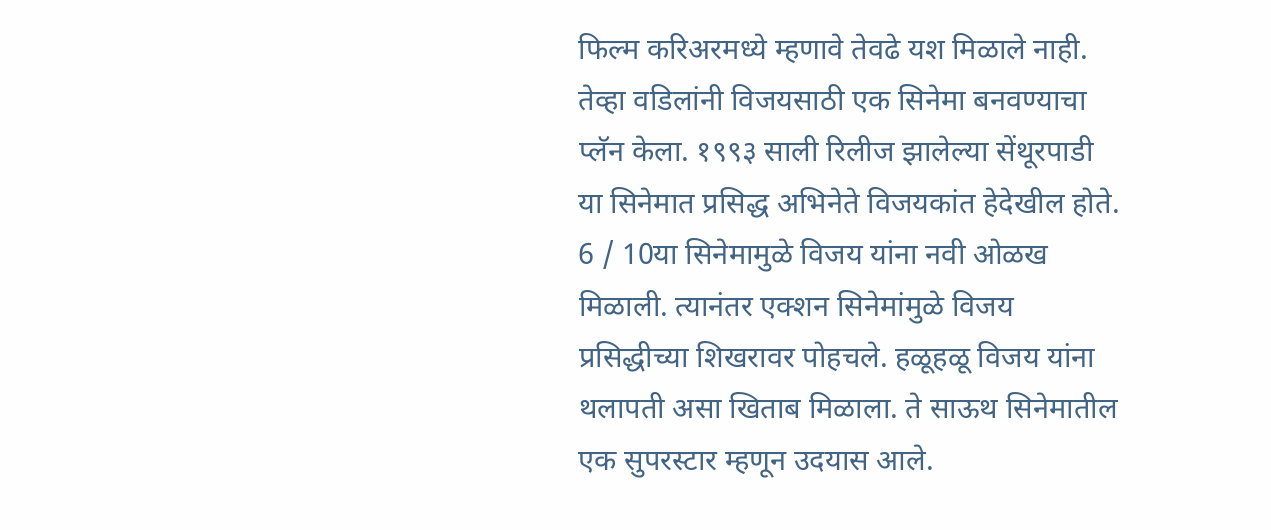फिल्म करिअरमध्ये म्हणावे तेवढे यश मिळाले नाही. तेव्हा वडिलांनी विजयसाठी एक सिनेमा बनवण्याचा प्लॅन केला. १९९३ साली रिलीज झालेल्या सेंथूरपाडी या सिनेमात प्रसिद्ध अभिनेते विजयकांत हेदेखील होते. 6 / 10या सिनेमामुळे विजय यांना नवी ओळख मिळाली. त्यानंतर एक्शन सिनेमांमुळे विजय प्रसिद्धीच्या शिखरावर पोहचले. हळूहळू विजय यांना थलापती असा खिताब मिळाला. ते साऊथ सिनेमातील एक सुपरस्टार म्हणून उदयास आले.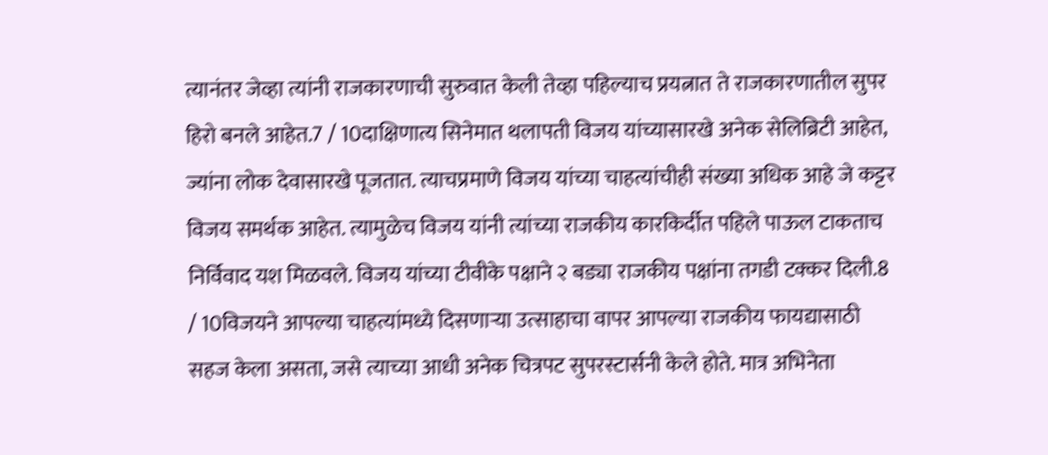त्यानंतर जेव्हा त्यांनी राजकारणाची सुरुवात केली तेव्हा पहिल्याच प्रयत्नात ते राजकारणातील सुपर हिरो बनले आहेत.7 / 10दाक्षिणात्य सिनेमात थलापती विजय यांच्यासारखे अनेक सेलिब्रिटी आहेत, ज्यांना लोक देवासारखे पूजतात. त्याचप्रमाणे विजय यांच्या चाहत्यांचीही संख्या अधिक आहे जे कट्टर विजय समर्थक आहेत. त्यामुळेच विजय यांनी त्यांच्या राजकीय कारकिर्दीत पहिले पाऊल टाकताच निर्विवाद यश मिळवले. विजय यांच्या टीवीके पक्षाने २ बड्या राजकीय पक्षांना तगडी टक्कर दिली.8 / 10विजयने आपल्या चाहत्यांमध्ये दिसणाऱ्या उत्साहाचा वापर आपल्या राजकीय फायद्यासाठी सहज केला असता, जसे त्याच्या आधी अनेक चित्रपट सुपरस्टार्सनी केले होते. मात्र अभिनेता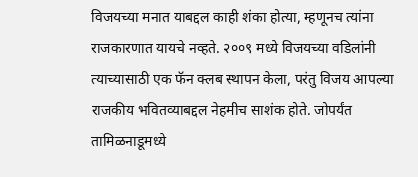विजयच्या मनात याबद्दल काही शंका होत्या, म्हणूनच त्यांना राजकारणात यायचे नव्हते. २००९ मध्ये विजयच्या वडिलांनी त्याच्यासाठी एक फॅन क्लब स्थापन केला, परंतु विजय आपल्या राजकीय भवितव्याबद्दल नेहमीच साशंक होते. जोपर्यंत तामिळनाडूमध्ये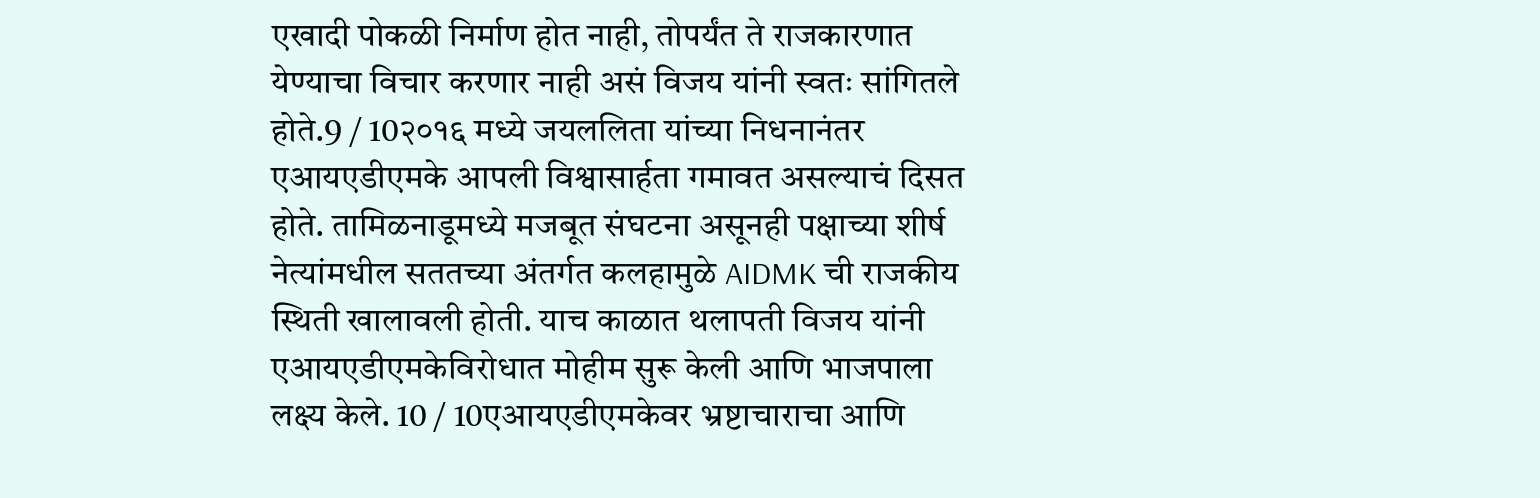एखादी पोकळी निर्माण होत नाही, तोपर्यंत ते राजकारणात येण्याचा विचार करणार नाही असं विजय यांनी स्वतः सांगितले होते.9 / 10२०१६ मध्ये जयललिता यांच्या निधनानंतर एआयएडीएमके आपली विश्वासार्हता गमावत असल्याचं दिसत होते. तामिळनाडूमध्ये मजबूत संघटना असूनही पक्षाच्या शीर्ष नेत्यांमधील सततच्या अंतर्गत कलहामुळे AIDMK ची राजकीय स्थिती खालावली होती. याच काळात थलापती विजय यांनी एआयएडीएमकेविरोधात मोहीम सुरू केली आणि भाजपाला लक्ष्य केले. 10 / 10एआयएडीएमकेवर भ्रष्टाचाराचा आणि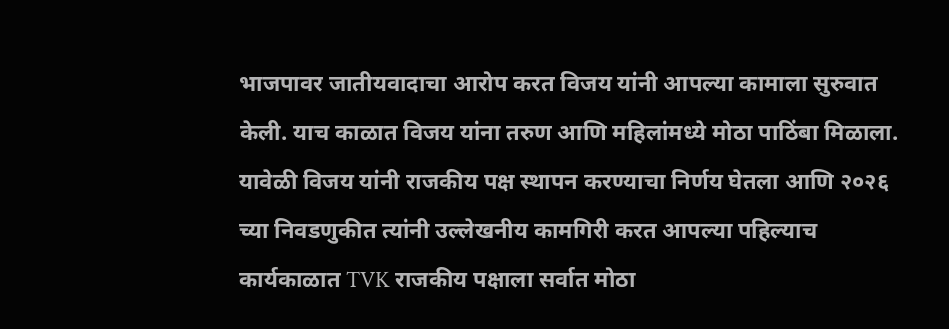भाजपावर जातीयवादाचा आरोप करत विजय यांनी आपल्या कामाला सुरुवात केली. याच काळात विजय यांना तरुण आणि महिलांमध्ये मोठा पाठिंबा मिळाला. यावेळी विजय यांनी राजकीय पक्ष स्थापन करण्याचा निर्णय घेतला आणि २०२६ च्या निवडणुकीत त्यांनी उल्लेखनीय कामगिरी करत आपल्या पहिल्याच कार्यकाळात TVK राजकीय पक्षाला सर्वात मोठा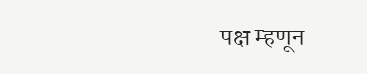पक्ष म्हणून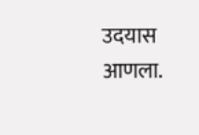उदयास आणला.